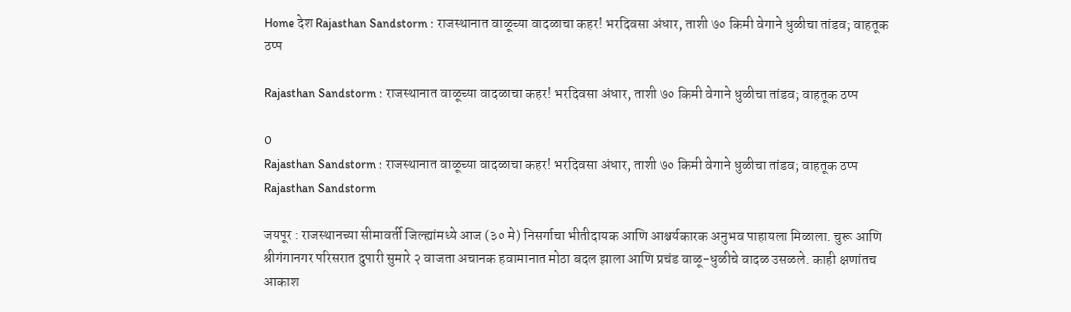Home देश Rajasthan Sandstorm : राजस्थानात वाळूच्या वादळाचा कहर! भरदिवसा अंधार, ताशी ७० किमी वेगाने धुळीचा तांडव; वाहतूक ठप्प

Rajasthan Sandstorm : राजस्थानात वाळूच्या वादळाचा कहर! भरदिवसा अंधार, ताशी ७० किमी वेगाने धुळीचा तांडव; वाहतूक ठप्प

0
Rajasthan Sandstorm : राजस्थानात वाळूच्या वादळाचा कहर! भरदिवसा अंधार, ताशी ७० किमी वेगाने धुळीचा तांडव; वाहतूक ठप्प
Rajasthan Sandstorm

जयपूर : राजस्थानच्या सीमावर्ती जिल्ह्यांमध्ये आज (३० मे) निसर्गाचा भीतीदायक आणि आश्चर्यकारक अनुभव पाहायला मिळाला. चुरू आणि श्रीगंगानगर परिसरात दुपारी सुमारे २ वाजता अचानक हवामानात मोठा बदल झाला आणि प्रचंड वाळू-धुळीचे वादळ उसळले. काही क्षणांतच आकाश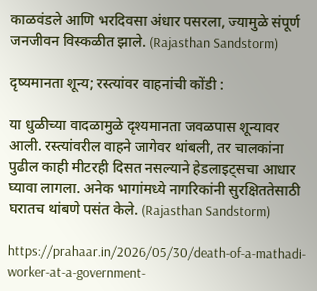काळवंडले आणि भरदिवसा अंधार पसरला, ज्यामुळे संपूर्ण जनजीवन विस्कळीत झाले. (Rajasthan Sandstorm)

दृष्यमानता शून्य; रस्त्यांवर वाहनांची कोंडी :

या धुळीच्या वादळामुळे दृश्यमानता जवळपास शून्यावर आली. रस्त्यांवरील वाहने जागेवर थांबली, तर चालकांना पुढील काही मीटरही दिसत नसल्याने हेडलाइट्सचा आधार घ्यावा लागला. अनेक भागांमध्ये नागरिकांनी सुरक्षिततेसाठी घरातच थांबणे पसंत केले. (Rajasthan Sandstorm)

https://prahaar.in/2026/05/30/death-of-a-mathadi-worker-at-a-government-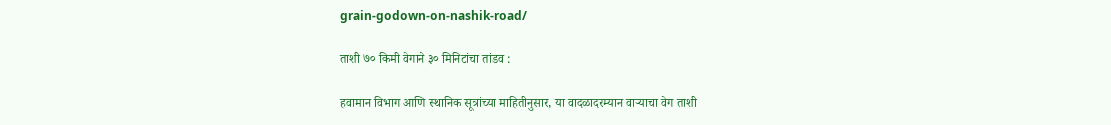grain-godown-on-nashik-road/

ताशी ७० किमी वेगाने ३० मिनिटांचा तांडव :

हवामान विभाग आणि स्थानिक सूत्रांच्या माहितीनुसार, या वादळादरम्यान वाऱ्याचा वेग ताशी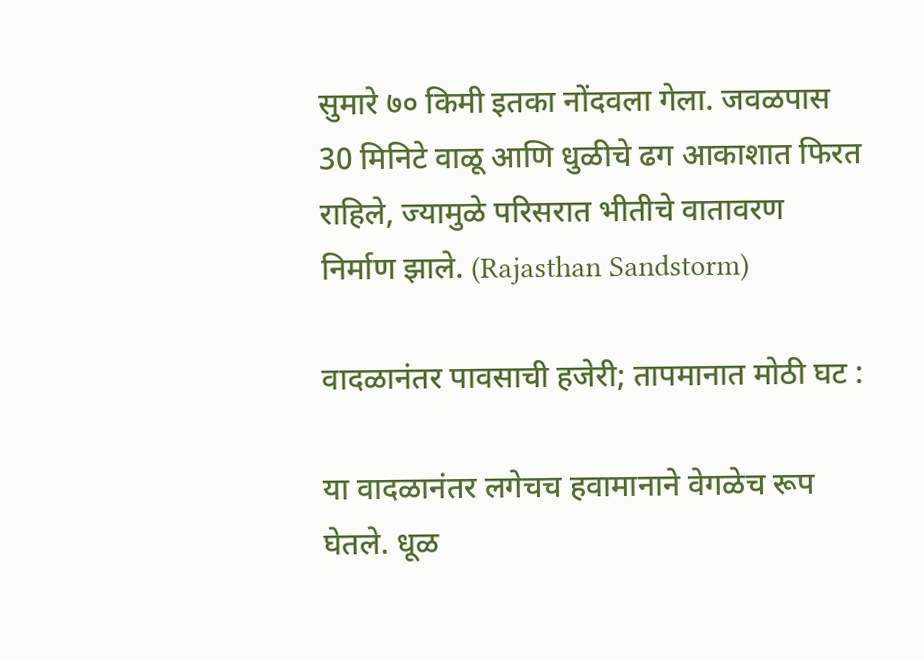सुमारे ७० किमी इतका नोंदवला गेला. जवळपास 30 मिनिटे वाळू आणि धुळीचे ढग आकाशात फिरत राहिले, ज्यामुळे परिसरात भीतीचे वातावरण निर्माण झाले. (Rajasthan Sandstorm)

वादळानंतर पावसाची हजेरी; तापमानात मोठी घट :

या वादळानंतर लगेचच हवामानाने वेगळेच रूप घेतले. धूळ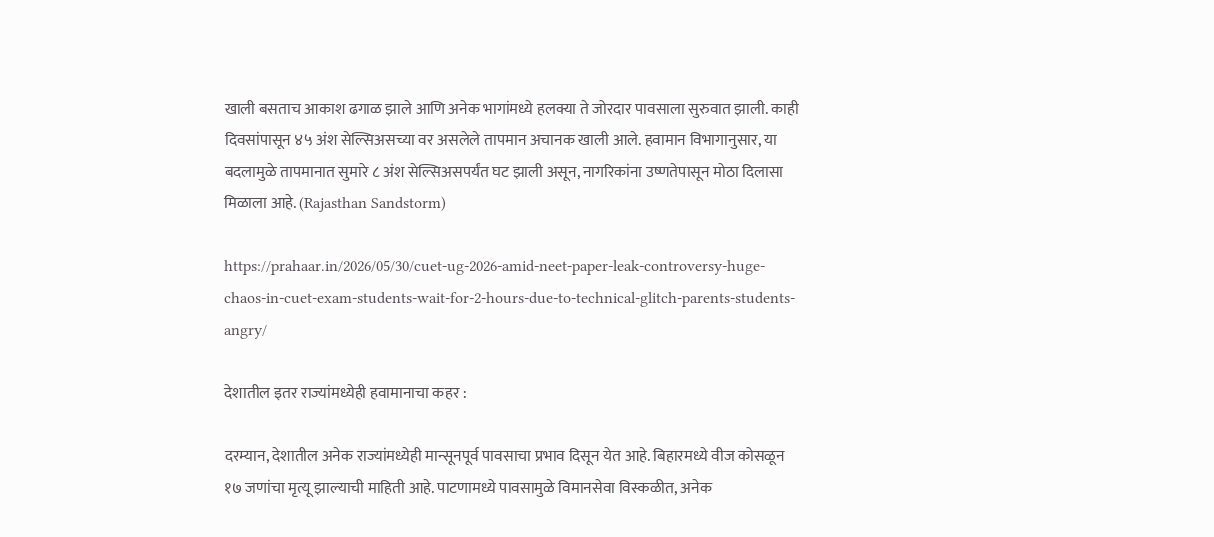खाली बसताच आकाश ढगाळ झाले आणि अनेक भागांमध्ये हलक्या ते जोरदार पावसाला सुरुवात झाली. काही दिवसांपासून ४५ अंश सेल्सिअसच्या वर असलेले तापमान अचानक खाली आले. हवामान विभागानुसार, या बदलामुळे तापमानात सुमारे ८ अंश सेल्सिअसपर्यंत घट झाली असून, नागरिकांना उष्णतेपासून मोठा दिलासा मिळाला आहे. (Rajasthan Sandstorm)

https://prahaar.in/2026/05/30/cuet-ug-2026-amid-neet-paper-leak-controversy-huge-chaos-in-cuet-exam-students-wait-for-2-hours-due-to-technical-glitch-parents-students-angry/

देशातील इतर राज्यांमध्येही हवामानाचा कहर :

दरम्यान, देशातील अनेक राज्यांमध्येही मान्सूनपूर्व पावसाचा प्रभाव दिसून येत आहे. बिहारमध्ये वीज कोसळून १७ जणांचा मृत्यू झाल्याची माहिती आहे. पाटणामध्ये पावसामुळे विमानसेवा विस्कळीत, अनेक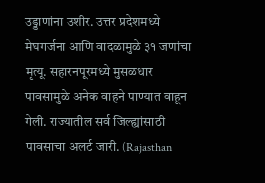उड्डाणांना उशीर. उत्तर प्रदेशमध्ये मेघगर्जना आणि वादळामुळे ३१ जणांचा मृत्यू. सहारनपूरमध्ये मुसळधार पावसामुळे अनेक वाहने पाण्यात वाहून गेली. राज्यातील सर्व जिल्ह्यांसाठी पावसाचा अलर्ट जारी. (Rajasthan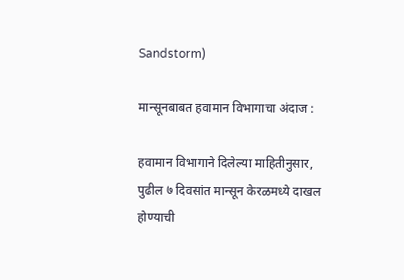Sandstorm)

मान्सूनबाबत हवामान विभागाचा अंदाज :

हवामान विभागाने दिलेल्या माहितीनुसार, पुढील ७ दिवसांत मान्सून केरळमध्ये दाखल होण्याची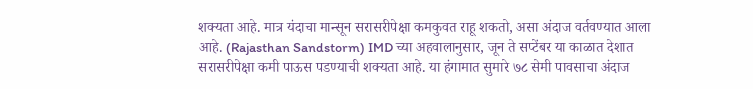शक्यता आहे. मात्र यंदाचा मान्सून सरासरीपेक्षा कमकुवत राहू शकतो, असा अंदाज वर्तवण्यात आला आहे. (Rajasthan Sandstorm) IMD च्या अहवालानुसार, जून ते सप्टेंबर या काळात देशात सरासरीपेक्षा कमी पाऊस पडण्याची शक्यता आहे. या हंगामात सुमारे ७८ सेमी पावसाचा अंदाज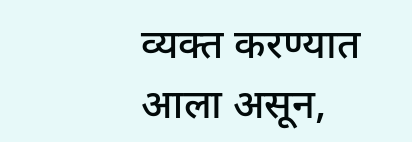व्यक्त करण्यात आला असून,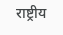राष्ट्रीय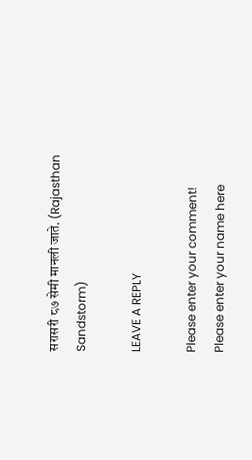सरासरी ८७ सेमी मानली जाते. (Rajasthan Sandstorm)

LEAVE A REPLY

Please enter your comment!
Please enter your name here